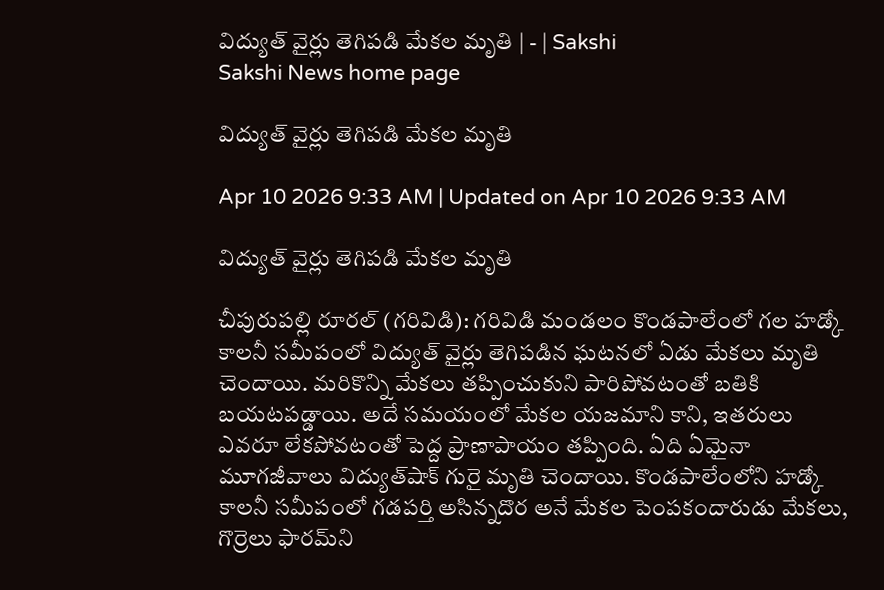విద్యుత్‌ వైర్లు తెగిపడి మేకల మృతి | - | Sakshi
Sakshi News home page

విద్యుత్‌ వైర్లు తెగిపడి మేకల మృతి

Apr 10 2026 9:33 AM | Updated on Apr 10 2026 9:33 AM

విద్యుత్‌ వైర్లు తెగిపడి మేకల మృతి

చీపురుపల్లి రూరల్‌ (గరివిడి): గరివిడి మండలం కొండపాలేంలో గల హడ్కో కాలనీ సమీపంలో విద్యుత్‌ వైర్లు తెగిపడిన ఘటనలో ఏడు మేకలు మృతి చెందాయి. మరికొన్ని మేకలు తప్పించుకుని పారిపోవటంతో బతికి బయటపడ్డాయి. అదే సమయంలో మేకల యజమాని కాని, ఇతరులు ఎవరూ లేకపోవటంతో పెద్ద ప్రాణాపాయం తప్పింది. ఏది ఏమైనా మూగజీవాలు విద్యుత్‌షాక్‌ గురై మృతి చెందాయి. కొండపాలేంలోని హడ్కో కాలనీ సమీపంలో గడపర్తి అసిన్నదొర అనే మేకల పెంపకందారుడు మేకలు, గొర్రెలు ఫారమ్‌ని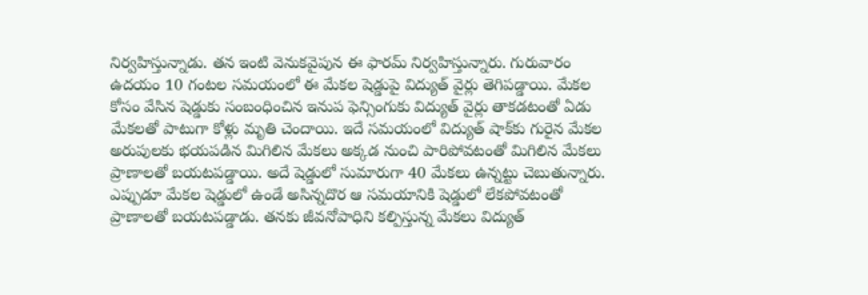నిర్వహిస్తున్నాడు. తన ఇంటి వెనుకవైపున ఈ ఫారమ్‌ నిర్వహిస్తున్నారు. గురువారం ఉదయం 10 గంటల సమయంలో ఈ మేకల షెడ్డుపై విద్యుత్‌ వైర్లు తెగిపడ్డాయి. మేకల కోసం వేసిన షెడ్డుకు సంబంధించిన ఇనుప ఫెన్సింగుకు విద్యుత్‌ వైర్లు తాకడటంతో ఏడు మేకలతో పాటుగా కోళ్లు మృతి చెందాయి. ఇదే సమయంలో విద్యుత్‌ షాక్‌కు గురైన మేకల అరుపులకు భయపడిన మిగిలిన మేకలు అక్కడ నుంచి పారిపోవటంతో మిగిలిన మేకలు ప్రాణాలతో బయటపడ్డాయి. అదే షెడ్డులో సుమారుగా 40 మేకలు ఉన్నట్టు చెబుతున్నారు. ఎప్పుడూ మేకల షెడ్డులో ఉండే అసిన్నదొర ఆ సమయానికి షెడ్డులో లేకపోవటంతో ప్రాణాలతో బయటపడ్డాడు. తనకు జీవనోపాధిని కల్పిస్తున్న మేకలు విద్యుత్‌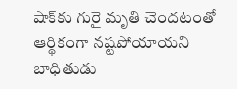షాక్‌కు గురై మృతి చెందటంతో ఆర్థికంగా నష్టపోయాయని బాధితుడు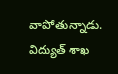వాపోతున్నాడు. విద్యుత్‌ శాఖ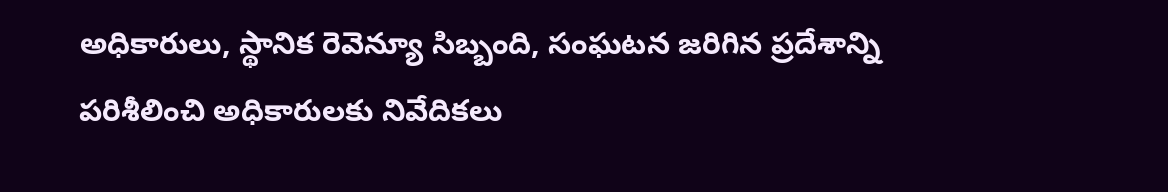అధికారులు, స్థానిక రెవెన్యూ సిబ్బంది, సంఘటన జరిగిన ప్రదేశాన్ని పరిశీలించి అధికారులకు నివేదికలు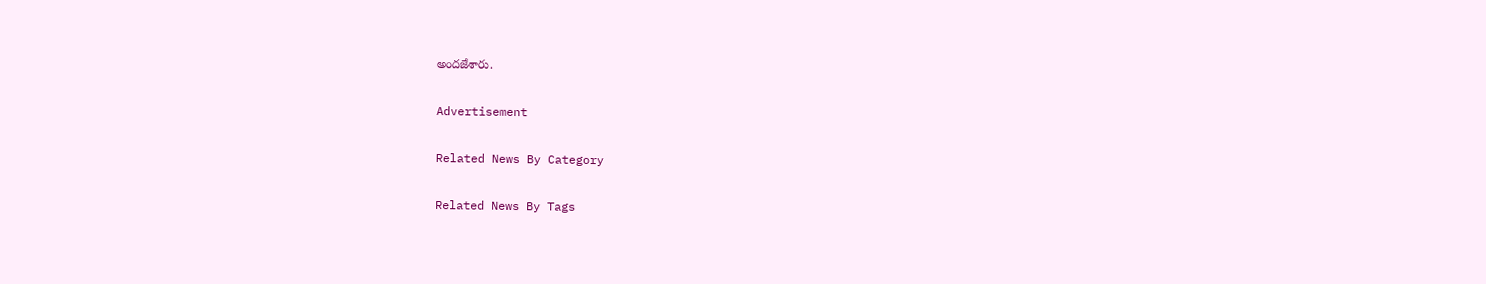అందజేశారు.

Advertisement

Related News By Category

Related News By Tags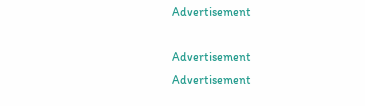Advertisement

Advertisement
Advertisement